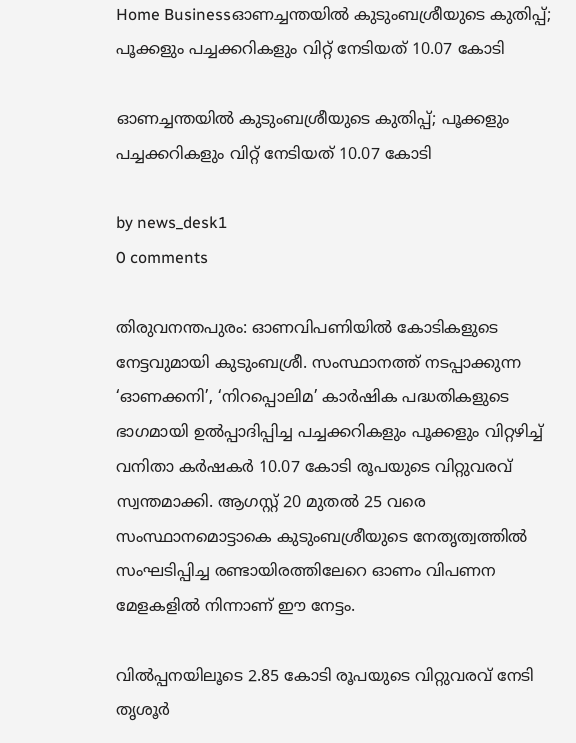Home Businessഓണച്ചന്തയിൽ കുടുംബശ്രീയുടെ കുതിപ്പ്; പൂക്കളും പച്ചക്കറികളും വിറ്റ് നേടിയത് 10.07 കോടി

ഓണച്ചന്തയിൽ കുടുംബശ്രീയുടെ കുതിപ്പ്; പൂക്കളും പച്ചക്കറികളും വിറ്റ് നേടിയത് 10.07 കോടി

by news_desk1
0 comments

തിരുവനന്തപുരം: ഓണവിപണിയിൽ കോടികളുടെ നേട്ടവുമായി കുടുംബശ്രീ. സംസ്ഥാനത്ത് നടപ്പാക്കുന്ന ‘ഓണക്കനി’, ‘നിറപ്പൊലിമ’ കാർഷിക പദ്ധതികളുടെ ഭാഗമായി ഉൽപ്പാദിപ്പിച്ച പച്ചക്കറികളും പൂക്കളും വിറ്റഴിച്ച് വനിതാ കർഷകർ 10.07 കോടി രൂപയുടെ വിറ്റുവരവ് സ്വന്തമാക്കി. ആഗസ്റ്റ് 20 മുതൽ 25 വരെ സംസ്ഥാനമൊട്ടാകെ കുടുംബശ്രീയുടെ നേതൃത്വത്തിൽ സംഘടിപ്പിച്ച രണ്ടായിരത്തിലേറെ ഓണം വിപണന മേളകളിൽ നിന്നാണ് ഈ നേട്ടം.

വിൽപ്പനയിലൂടെ 2.85 കോടി രൂപയുടെ വിറ്റുവരവ് നേടി തൃശൂർ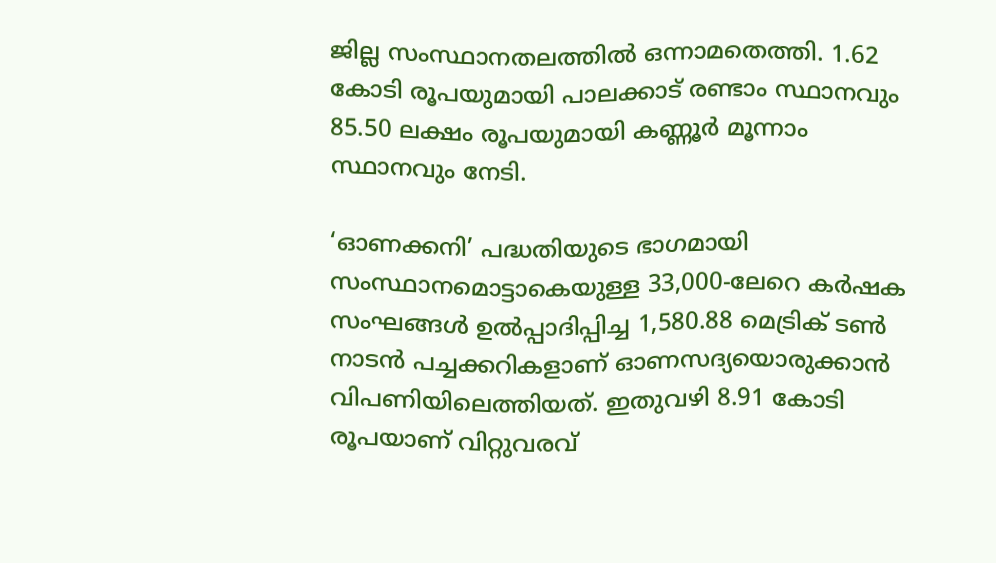ജില്ല സംസ്ഥാനതലത്തിൽ ഒന്നാമതെത്തി. 1.62 കോടി രൂപയുമായി പാലക്കാട് രണ്ടാം സ്ഥാനവും 85.50 ലക്ഷം രൂപയുമായി കണ്ണൂർ മൂന്നാം സ്ഥാനവും നേടി.

‘ഓണക്കനി’ പദ്ധതിയുടെ ഭാഗമായി സംസ്ഥാനമൊട്ടാകെയുള്ള 33,000-ലേറെ കർഷക സംഘങ്ങൾ ഉൽപ്പാദിപ്പിച്ച 1,580.88 മെട്രിക് ടൺ നാടൻ പച്ചക്കറികളാണ് ഓണസദ്യയൊരുക്കാൻ വിപണിയിലെത്തിയത്. ഇതുവഴി 8.91 കോടി രൂപയാണ് വിറ്റുവരവ്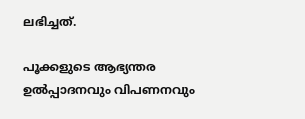ലഭിച്ചത്.

പൂക്കളുടെ ആഭ്യന്തര ഉൽപ്പാദനവും വിപണനവും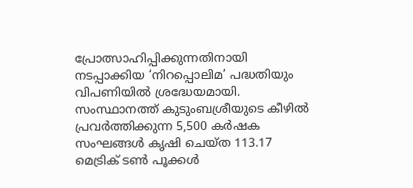പ്രോത്സാഹിപ്പിക്കുന്നതിനായി നടപ്പാക്കിയ ‘നിറപ്പൊലിമ’ പദ്ധതിയും വിപണിയിൽ ശ്രദ്ധേയമായി. സംസ്ഥാനത്ത് കുടുംബശ്രീയുടെ കീഴിൽ പ്രവർത്തിക്കുന്ന 5,500 കർഷക സംഘങ്ങൾ കൃഷി ചെയ്ത 113.17 മെട്രിക് ടൺ പൂക്കൾ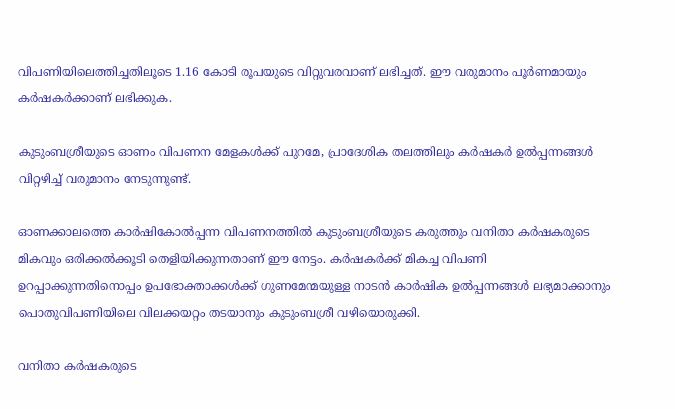വിപണിയിലെത്തിച്ചതിലൂടെ 1.16 കോടി രൂപയുടെ വിറ്റുവരവാണ് ലഭിച്ചത്. ഈ വരുമാനം പൂർണമായും കർഷകർക്കാണ് ലഭിക്കുക.

കുടുംബശ്രീയുടെ ഓണം വിപണന മേളകൾക്ക് പുറമേ, പ്രാദേശിക തലത്തിലും കർഷകർ ഉൽപ്പന്നങ്ങൾ വിറ്റഴിച്ച് വരുമാനം നേടുന്നുണ്ട്.

ഓണക്കാലത്തെ കാർഷികോൽപ്പന്ന വിപണനത്തിൽ കുടുംബശ്രീയുടെ കരുത്തും വനിതാ കർഷകരുടെ മികവും ഒരിക്കൽക്കൂടി തെളിയിക്കുന്നതാണ് ഈ നേട്ടം. കർഷകർക്ക് മികച്ച വിപണി ഉറപ്പാക്കുന്നതിനൊപ്പം ഉപഭോക്താക്കൾക്ക് ഗുണമേന്മയുള്ള നാടൻ കാർഷിക ഉൽപ്പന്നങ്ങൾ ലഭ്യമാക്കാനും പൊതുവിപണിയിലെ വിലക്കയറ്റം തടയാനും കുടുംബശ്രീ വഴിയൊരുക്കി.

വനിതാ കർഷകരുടെ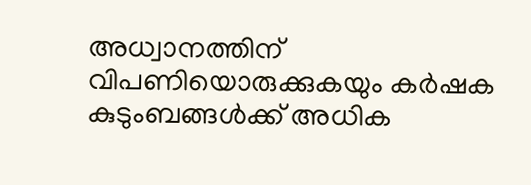അധ്വാനത്തിന് വിപണിയൊരുക്കുകയും കർഷക കുടുംബങ്ങൾക്ക് അധിക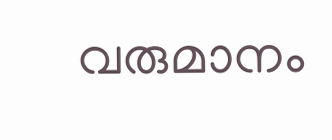വരുമാനം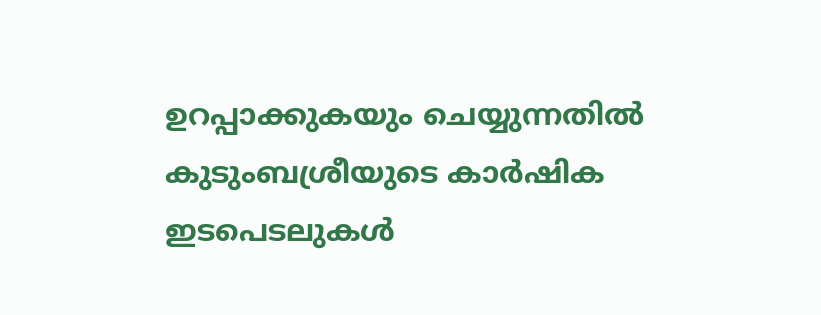ഉറപ്പാക്കുകയും ചെയ്യുന്നതിൽ കുടുംബശ്രീയുടെ കാർഷിക ഇടപെടലുകൾ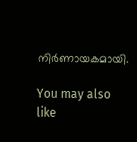നിർണായകമായി.

You may also like